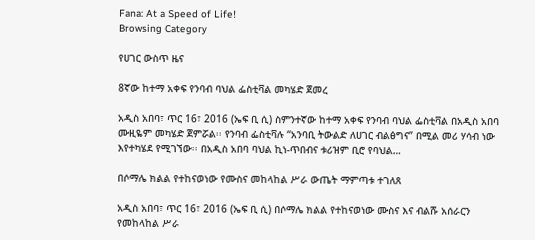Fana: At a Speed of Life!
Browsing Category

የሀገር ውስጥ ዜና

8ኛው ከተማ አቀፍ የንባብ ባህል ፌስቲቫል መካሄድ ጀመረ

አዲስ አበባ፣ ጥር 16፣ 2016 (ኤፍ ቢ ሲ) ስምንተኛው ከተማ አቀፍ የንባብ ባህል ፌስቲቫል በአዲስ አበባ ሙዚዬም መካሄድ ጀምሯል፡፡ የንባብ ፌስቲቫሉ “አንባቢ ትውልድ ለሀገር ብልፅግና” በሚል መሪ ሃሳብ ነው እየተካሄደ የሚገኘው፡፡ በአዲስ አበባ ባህል ኪነ-ጥበብና ቱሪዝም ቢሮ የባህል…

በሶማሌ ክልል የተከናወነው የሙስና መከላከል ሥራ ውጤት ማምጣቱ ተገለጸ

አዲስ አበባ፣ ጥር 16፣ 2016 (ኤፍ ቢ ሲ) በሶማሌ ክልል የተከናወነው ሙስና እና ብልሹ አሰራርን የመከላከል ሥራ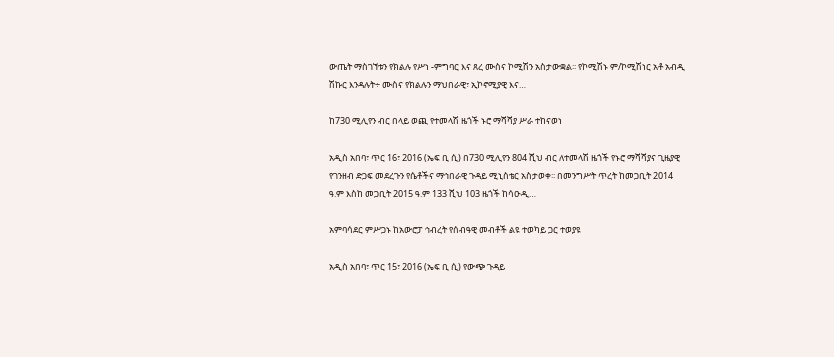ውጤት ማስገኘቱን የክልሉ የሥነ -ምግባር እና ጸረ ሙስና ኮሚሽን አስታውቋል፡፡ የኮሚሽኑ ም/ኮሚሽነር አቶ አብዲ ሽኩር እንዳሉት÷ ሙስና የክልሉን ማህበራዊ፣ ኢኮኖሚያዊ እና…

ከ730 ሚሊየን ብር በላይ ወጪ የተመላሽ ዜጎች ኑሮ ማሻሻያ ሥራ ተከናወነ

አዲስ አበባ፣ ጥር 16፣ 2016 (ኤፍ ቢ ሲ) በ730 ሚሊየን 804 ሺህ ብር ለተመላሽ ዜጎች የኑሮ ማሻሻያና ጊዜያዊ የገንዘብ ድጋፍ መደረጉን የሴቶችና ማኅበራዊ ጉዳይ ሚኒስቴር አስታወቀ፡፡ በመንግሥት ጥረት ከመጋቢት 2014 ዓ.ም እስከ መጋቢት 2015 ዓ.ም 133 ሺህ 103 ዜጎች ከሳዑዲ…

አምባሳደር ምሥጋኑ ከአውሮፓ ኅብረት የሰብዓዊ መብቶች ልዩ ተወካይ ጋር ተወያዩ

አዲስ አበባ፣ ጥር 15፣ 2016 (ኤፍ ቢ ሲ) የውጭ ጉዳይ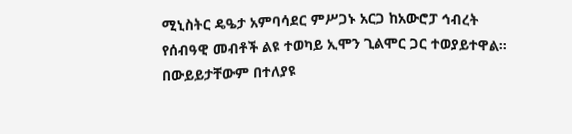ሚኒስትር ዴዔታ አምባሳደር ምሥጋኑ አርጋ ከአውሮፓ ኅብረት የሰብዓዊ መብቶች ልዩ ተወካይ ኢሞን ጊልሞር ጋር ተወያይተዋል፡፡ በውይይታቸውም በተለያዩ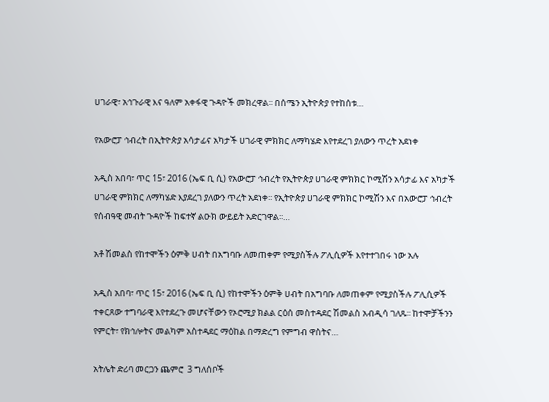ሀገራዊ፣ አኅጉራዊ እና ዓለም አቀፋዊ ጉዳዮች መክረዋል፡፡ በሰሜን ኢትዮጵያ የተከሰቱ…

የአውሮፓ ኅብረት በኢትዮጵያ አሳታፊና አካታች ሀገራዊ ምክክር ለማካሄድ እየተደረገ ያለውን ጥረት አደነቀ

አዲስ አበባ፣ ጥር 15፣ 2016 (ኤፍ ቢ ሲ) የአውሮፓ ኅብረት የኢትዮጵያ ሀገራዊ ምክክር ኮሚሽን አሳታፊ እና አካታች ሀገራዊ ምክክር ለማካሄድ እያደረገ ያለውን ጥረት አደነቀ፡፡ የኢትዮጵያ ሀገራዊ ምክክር ኮሚሽን እና በአውሮፓ ኅብረት የሰብዓዊ መብት ጉዳዮች ከፍተኛ ልዑክ ውይይት አድርገዋል፡፡…

አቶ ሽመልስ የከተሞችን ዕምቅ ሀብት በአግባቡ ለመጠቀም የሚያስችሉ ፖሊሲዎች እየተተገበሩ ነው አሉ

አዲስ አበባ፣ ጥር 15፣ 2016 (ኤፍ ቢ ሲ) የከተሞችን ዕምቅ ሀብት በአግባቡ ለመጠቀም የሚያስችሉ ፖሊሲዎች ተቀርጸው ተግባራዊ እየተደረጉ መሆናቸውን የኦሮሚያ ክልል ርዕሰ መስተዳደር ሽመልስ አብዲሳ ገለጹ፡፡ ከተሞቻችንን የምርት፣ የክኅሎትና መልካም አስተዳደር ማዕከል በማድረግ የምግብ ዋስትና…

አትሌት ድሪባ መርጋን ጨምሮ  3 ግለሰቦች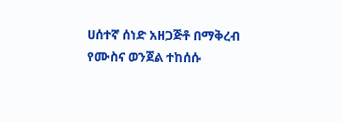ሀሰተኛ ሰነድ አዘጋጅቶ በማቅረብ የሙስና ወንጀል ተከሰሱ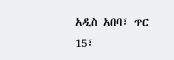አዲስ አበባ፣ ጥር 15፣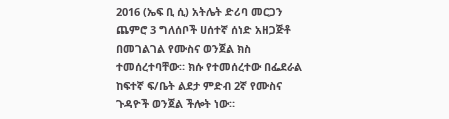2016 (ኤፍ ቢ ሲ) አትሌት ድሪባ መርጋን ጨምሮ 3 ግለሰቦች ሀሰተኛ ሰነድ አዘጋጅቶ በመገልገል የሙስና ወንጀል ክስ ተመሰረተባቸው። ክሱ የተመሰረተው በፌደራል ከፍተኛ ፍ/ቤት ልደታ ምድብ 2ኛ የሙስና ጉዳዮች ወንጀል ችሎት ነው።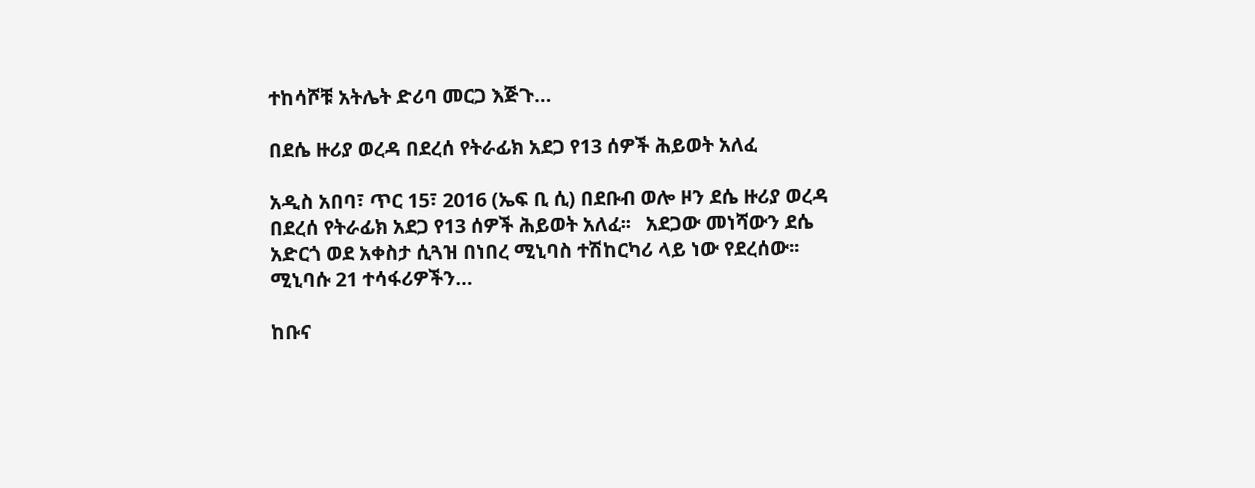ተከሳሾቹ አትሌት ድሪባ መርጋ እጅጉ…

በደሴ ዙሪያ ወረዳ በደረሰ የትራፊክ አደጋ የ13 ሰዎች ሕይወት አለፈ

አዲስ አበባ፣ ጥር 15፣ 2016 (ኤፍ ቢ ሲ) በደቡብ ወሎ ዞን ደሴ ዙሪያ ወረዳ በደረሰ የትራፊክ አደጋ የ13 ሰዎች ሕይወት አለፈ፡፡   አደጋው መነሻውን ደሴ አድርጎ ወደ አቀስታ ሲጓዝ በነበረ ሚኒባስ ተሽከርካሪ ላይ ነው የደረሰው፡፡ ሚኒባሱ 21 ተሳፋሪዎችን…

ከቡና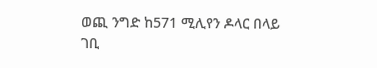ወጪ ንግድ ከ571 ሚሊየን ዶላር በላይ ገቢ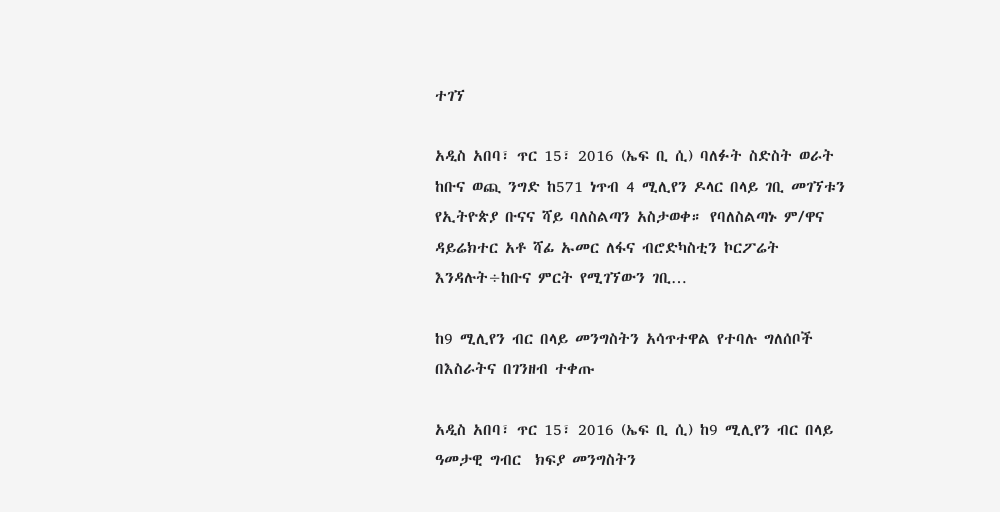ተገኘ

አዲስ አበባ፣ ጥር 15፣ 2016 (ኤፍ ቢ ሲ) ባለፉት ስድስት ወራት ከቡና ወጪ ንግድ ከ571 ነጥብ 4 ሚሊየን ዶላር በላይ ገቢ መገኘቱን የኢትዮጵያ ቡናና ሻይ ባለስልጣን አስታወቀ። የባለስልጣኑ ም/ዋና ዳይሬክተር አቶ ሻፊ ኡመር ለፋና ብሮድካስቲን ኮርፖሬት እንዳሉት÷ከቡና ምርት የሚገኘውን ገቢ…

ከ9 ሚሊየን ብር በላይ መንግስትን አሳጥተዋል የተባሉ ግለሰቦች በእስራትና በገንዘብ ተቀጡ

አዲስ አበባ፣ ጥር 15፣ 2016 (ኤፍ ቢ ሲ) ከ9 ሚሊየን ብር በላይ ዓመታዊ ግብር  ክፍያ መንግስትን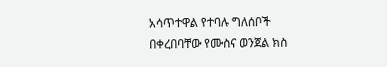አሳጥተዋል የተባሉ ግለሰቦች በቀረበባቸው የሙስና ወንጀል ክስ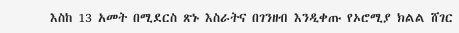እስከ 13 አመት በሚደርስ ጽኑ እስራትና በገንዘብ እንዲቀጡ የኦሮሚያ ክልል ሸገር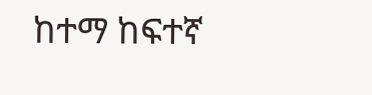ከተማ ከፍተኛ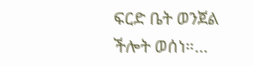ፍርድ ቤት ወንጀል ችሎት ወሰነ።…